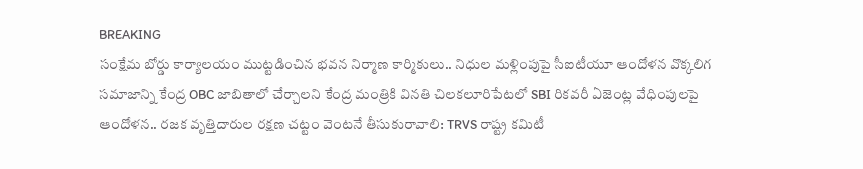BREAKING
సంక్షేమ బోర్డు కార్యాలయం ముట్టడించిన భవన నిర్మాణ కార్మికులు.. నిధుల మళ్లింపుపై సీఐటీయూ ఆందోళన వొక్కలిగ సమాజాన్ని కేంద్ర OBC జాబితాలో చేర్చాలని కేంద్ర మంత్రికి వినతి చిలకలూరిపేటలో SBI రికవరీ ఏజెంట్ల వేధింపులపై ఆందోళన.. రజక వృత్తిదారుల రక్షణ చట్టం వెంటనే తీసుకురావాలి: TRVS రాష్ట్ర కమిటీ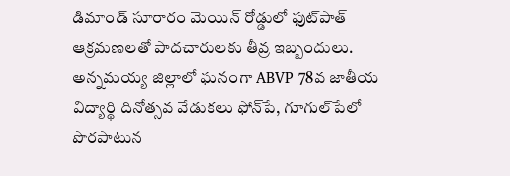డిమాండ్ సూరారం మెయిన్ రోడ్డులో ఫుట్‌పాత్ ఆక్రమణలతో పాదచారులకు తీవ్ర ఇబ్బందులు. అన్నమయ్య జిల్లాలో ఘనంగా ABVP 78వ జాతీయ విద్యార్థి దినోత్సవ వేడుకలు ఫోన్‌పే, గూగుల్‌పేలో పొరపాటున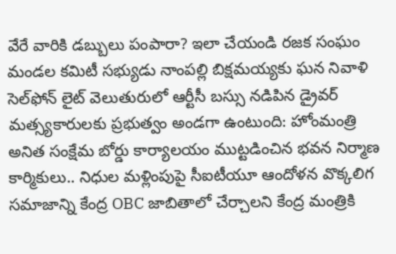వేరే వారికి డబ్బులు పంపారా? ఇలా చేయండి రజక సంఘం మండల కమిటీ సభ్యుడు నాంపల్లి బిక్షమయ్యకు ఘన నివాళి సెల్‌ఫోన్ లైట్ వెలుతురులో ఆర్టీసీ బస్సు నడిపిన డ్రైవర్ మత్స్యకారులకు ప్రభుత్వం అండగా ఉంటుంది: హోంమంత్రి అనిత సంక్షేమ బోర్డు కార్యాలయం ముట్టడించిన భవన నిర్మాణ కార్మికులు.. నిధుల మళ్లింపుపై సీఐటీయూ ఆందోళన వొక్కలిగ సమాజాన్ని కేంద్ర OBC జాబితాలో చేర్చాలని కేంద్ర మంత్రికి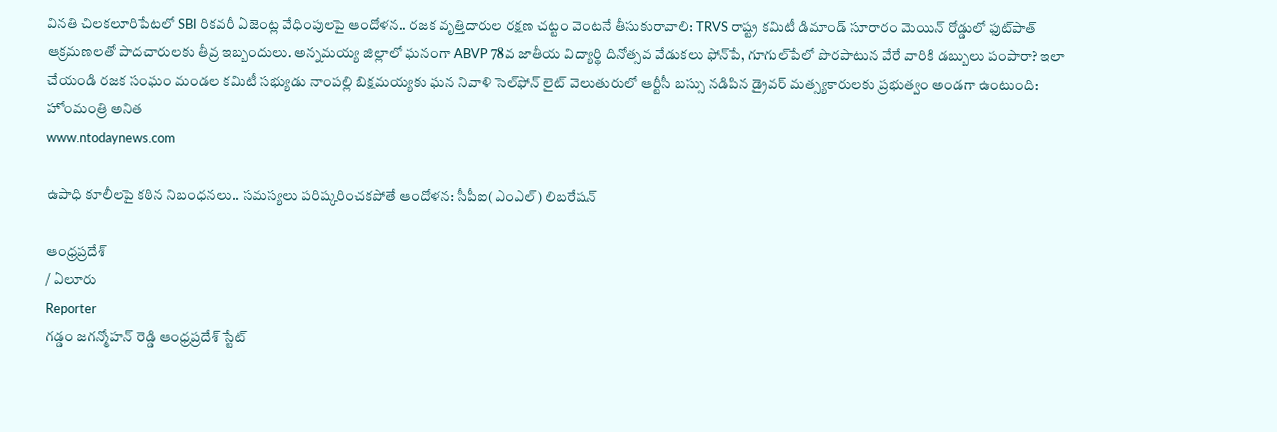వినతి చిలకలూరిపేటలో SBI రికవరీ ఏజెంట్ల వేధింపులపై ఆందోళన.. రజక వృత్తిదారుల రక్షణ చట్టం వెంటనే తీసుకురావాలి: TRVS రాష్ట్ర కమిటీ డిమాండ్ సూరారం మెయిన్ రోడ్డులో ఫుట్‌పాత్ ఆక్రమణలతో పాదచారులకు తీవ్ర ఇబ్బందులు. అన్నమయ్య జిల్లాలో ఘనంగా ABVP 78వ జాతీయ విద్యార్థి దినోత్సవ వేడుకలు ఫోన్‌పే, గూగుల్‌పేలో పొరపాటున వేరే వారికి డబ్బులు పంపారా? ఇలా చేయండి రజక సంఘం మండల కమిటీ సభ్యుడు నాంపల్లి బిక్షమయ్యకు ఘన నివాళి సెల్‌ఫోన్ లైట్ వెలుతురులో ఆర్టీసీ బస్సు నడిపిన డ్రైవర్ మత్స్యకారులకు ప్రభుత్వం అండగా ఉంటుంది: హోంమంత్రి అనిత
www.ntodaynews.com

ఉపాధి కూలీలపై కఠిన నిబంధనలు.. సమస్యలు పరిష్కరించకపోతే ఆందోళన: సీపీఐ(ఎంఎల్) లిబరేషన్

ఆంధ్రప్రదేశ్
/ ఏలూరు
Reporter
గడ్డం జగన్మోహన్ రెడ్డి ఆంధ్రప్రదేశ్ స్టేట్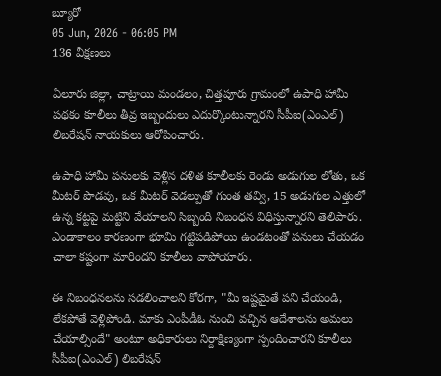బ్యూరో
05 Jun, 2026 - 06:05 PM
136 వీక్షణలు

ఏలూరు జిల్లా, చాట్రాయి మండలం, చిత్తపూరు గ్రామంలో ఉపాధి హామీ పథకం కూలీలు తీవ్ర ఇబ్బందులు ఎదుర్కొంటున్నారని సీపీఐ(ఎంఎల్) లిబరేషన్ నాయకులు ఆరోపించారు.

ఉపాధి హామీ పనులకు వెళ్లిన దళిత కూలీలకు రెండు అడుగుల లోతు, ఒక మీటర్ పొడవు, ఒక మీటర్ వెడల్పుతో గుంత తవ్వి, 15 అడుగుల ఎత్తులో ఉన్న కట్టపై మట్టిని వేయాలని సిబ్బంది నిబంధన విధిస్తున్నారని తెలిపారు. ఎండాకాలం కారణంగా భూమి గట్టిపడిపోయి ఉండటంతో పనులు చేయడం చాలా కష్టంగా మారిందని కూలీలు వాపోయారు.

ఈ నిబంధనలను సడలించాలని కోరగా, "మీ ఇష్టమైతే పని చేయండి, లేకపోతే వెళ్లిపోండి. మాకు ఎంపీడీఓ నుంచి వచ్చిన ఆదేశాలను అమలు చేయాల్సిందే" అంటూ అధికారులు నిర్దాక్షిణ్యంగా స్పందించారని కూలీలు సీపీఐ(ఎంఎల్) లిబరేషన్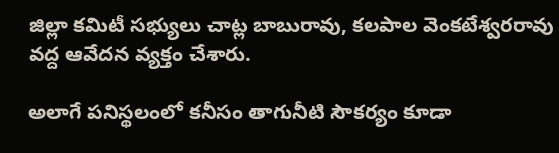జిల్లా కమిటీ సభ్యులు చాట్ల బాబురావు, కలపాల వెంకటేశ్వరరావు వద్ద ఆవేదన వ్యక్తం చేశారు.

అలాగే పనిస్థలంలో కనీసం తాగునీటి సౌకర్యం కూడా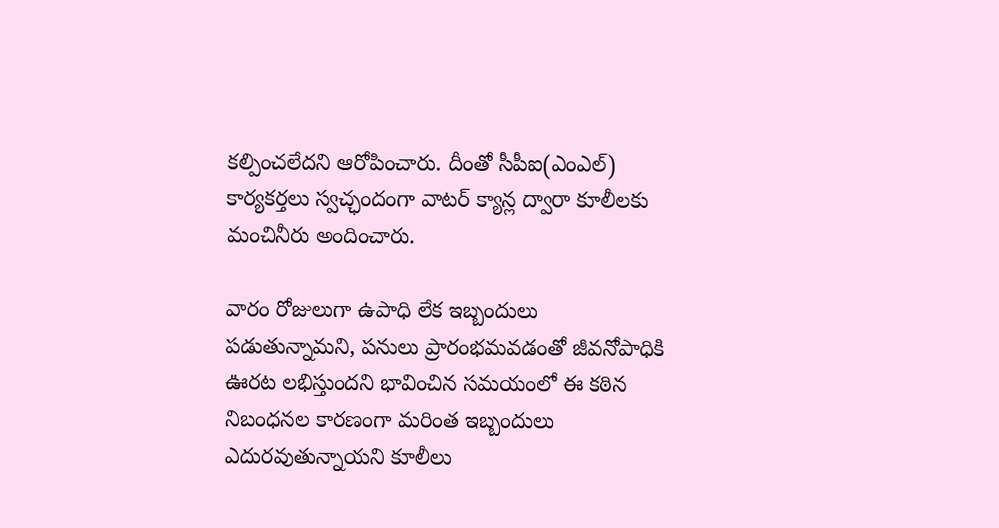కల్పించలేదని ఆరోపించారు. దీంతో సీపీఐ(ఎంఎల్) కార్యకర్తలు స్వచ్ఛందంగా వాటర్ క్యాన్ల ద్వారా కూలీలకు మంచినీరు అందించారు.

వారం రోజులుగా ఉపాధి లేక ఇబ్బందులు పడుతున్నామని, పనులు ప్రారంభమవడంతో జీవనోపాధికి ఊరట లభిస్తుందని భావించిన సమయంలో ఈ కఠిన నిబంధనల కారణంగా మరింత ఇబ్బందులు ఎదురవుతున్నాయని కూలీలు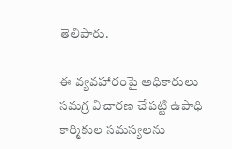తెలిపారు.

ఈ వ్యవహారంపై అధికారులు సమగ్ర విచారణ చేపట్టి ఉపాధి కార్మికుల సమస్యలను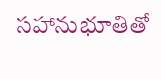సహానుభూతితో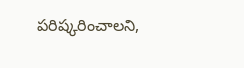పరిష్కరించాలని,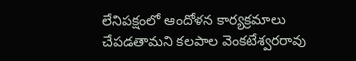లేనిపక్షంలో ఆందోళన కార్యక్రమాలు చేపడతామని కలపాల వెంకటేశ్వరరావు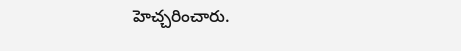హెచ్చరించారు.